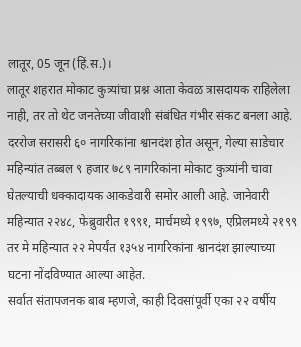लातूर, 05 जून (हिं.स.)।
लातूर शहरात मोकाट कुत्र्यांचा प्रश्न आता केवळ त्रासदायक राहिलेला नाही, तर तो थेट जनतेच्या जीवाशी संबंधित गंभीर संकट बनला आहे.
दररोज सरासरी ६० नागरिकांना श्वानदंश होत असून, गेल्या साडेचार महिन्यांत तब्बल ९ हजार ७८९ नागरिकांना मोकाट कुत्र्यांनी चावा घेतल्याची धक्कादायक आकडेवारी समोर आली आहे. जानेवारी महिन्यात २२४८, फेब्रुवारीत १९९१, मार्चमध्ये १९९७, एप्रिलमध्ये २१९९ तर मे महिन्यात २२ मेपर्यंत १३५४ नागरिकांना श्वानदंश झाल्याच्या घटना नोंदविण्यात आल्या आहेत.
सर्वात संतापजनक बाब म्हणजे, काही दिवसांपूर्वी एका २२ वर्षीय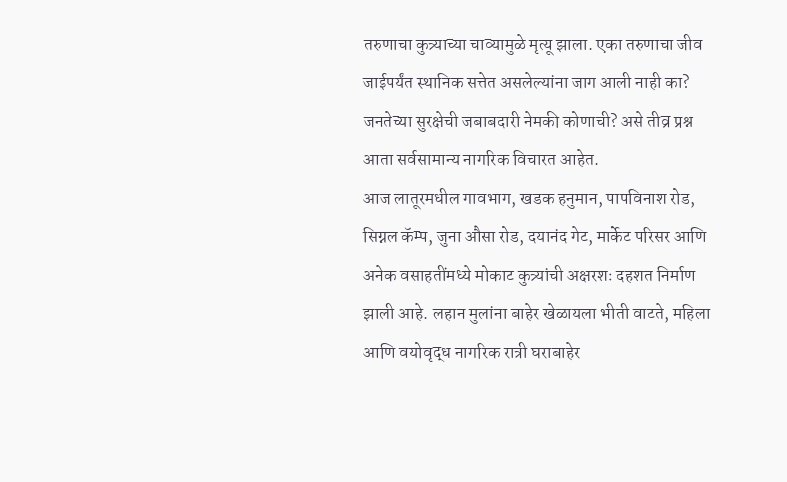तरुणाचा कुत्र्याच्या चाव्यामुळे मृत्यू झाला. एका तरुणाचा जीव जाईपर्यंत स्थानिक सत्तेत असलेल्यांना जाग आली नाही का? जनतेच्या सुरक्षेची जबाबदारी नेमकी कोणाची? असे तीव्र प्रश्न आता सर्वसामान्य नागरिक विचारत आहेत.
आज लातूरमधील गावभाग, खडक हनुमान, पापविनाश रोड, सिग्नल कॅम्प, जुना औसा रोड, दयानंद गेट, मार्केट परिसर आणि अनेक वसाहतींमध्ये मोकाट कुत्र्यांची अक्षरशः दहशत निर्माण झाली आहे. लहान मुलांना बाहेर खेळायला भीती वाटते, महिला आणि वयोवृद्ध नागरिक रात्री घराबाहेर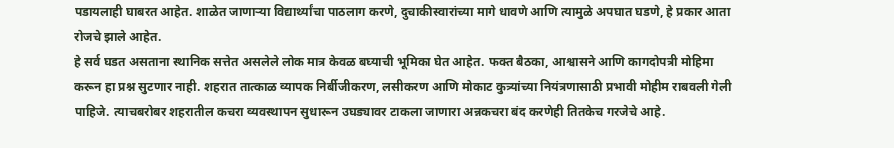पडायलाही घाबरत आहेत. शाळेत जाणाऱ्या विद्यार्थ्यांचा पाठलाग करणे, दुचाकीस्वारांच्या मागे धावणे आणि त्यामुळे अपघात घडणे, हे प्रकार आता रोजचे झाले आहेत.
हे सर्व घडत असताना स्थानिक सत्तेत असलेले लोक मात्र केवळ बघ्याची भूमिका घेत आहेत. फक्त बैठका, आश्वासने आणि कागदोपत्री मोहिमा करून हा प्रश्न सुटणार नाही. शहरात तात्काळ व्यापक निर्बीजीकरण, लसीकरण आणि मोकाट कुत्र्यांच्या नियंत्रणासाठी प्रभावी मोहीम राबवली गेली पाहिजे. त्याचबरोबर शहरातील कचरा व्यवस्थापन सुधारून उघड्यावर टाकला जाणारा अन्नकचरा बंद करणेही तितकेच गरजेचे आहे.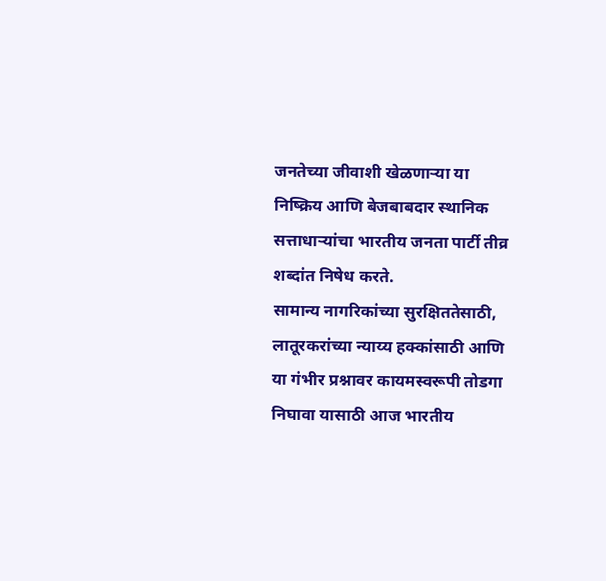जनतेच्या जीवाशी खेळणाऱ्या या निष्क्रिय आणि बेजबाबदार स्थानिक सत्ताधाऱ्यांचा भारतीय जनता पार्टी तीव्र शब्दांत निषेध करते.
सामान्य नागरिकांच्या सुरक्षिततेसाठी, लातूरकरांच्या न्याय्य हक्कांसाठी आणि या गंभीर प्रश्नावर कायमस्वरूपी तोडगा निघावा यासाठी आज भारतीय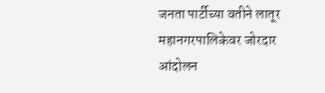जनता पार्टीच्या वतीने लातूर महानगरपालिकेवर जोरदार आंदोलन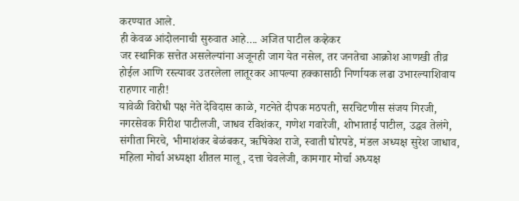करण्यात आले.
ही केवळ आंदोलनाची सुरुवात आहे.... अजित पाटील कव्हेकर
जर स्थानिक सत्तेत असलेल्यांना अजूनही जाग येत नसेल, तर जनतेचा आक्रोश आणखी तीव्र होईल आणि रस्त्यावर उतरलेला लातूरकर आपल्या हक्कासाठी निर्णायक लढा उभारल्याशिवाय राहणार नाही!
यावेळी विरोधी पक्ष नेते देविदास काळे, गटनेते दीपक मठपती, सरचिटणीस संजय गिरजी, नगरसेवक गिरीश पाटीलजी, जाधव रविशंकर, गणेश गवारेजी, शोभाताई पाटील, उद्धव तेलंगे, संगीता मिरचे, भीमाशंकर बेळंबकर, ऋषिकेश राजे, स्वाती घोरपडे, मंडल अध्यक्ष सुरेश जाधाव, महिला मोर्चा अध्यक्षा शीतल मालू, दत्ता चेवलेजी, कामगार मोर्चा अध्यक्ष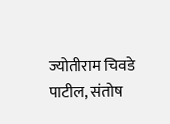ज्योतीराम चिवडे पाटील, संतोष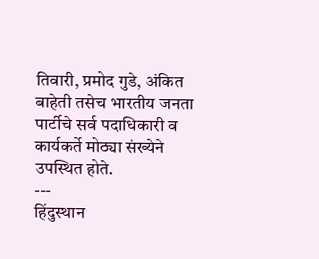तिवारी, प्रमोद गुडे, अंकित बाहेती तसेच भारतीय जनता पार्टीचे सर्व पदाधिकारी व कार्यकर्ते मोठ्या संख्येने उपस्थित होते.
---
हिंदुस्थान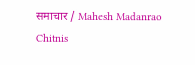समाचार / Mahesh Madanrao Chitnis